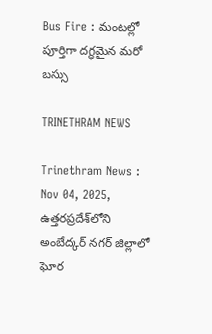Bus Fire : మంటల్లో పూర్తిగా దగ్ధమైన మరో బస్సు

TRINETHRAM NEWS

Trinethram News : Nov 04, 2025, ఉత్తరప్రదేశ్‌లోని అంబేద్కర్ నగర్ జిల్లాలో ఘోర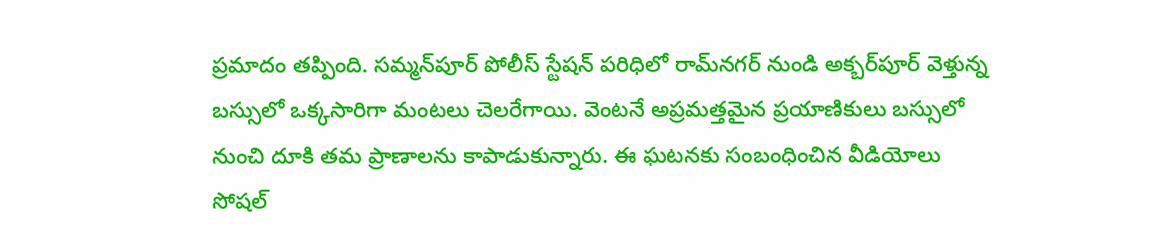ప్రమాదం తప్పింది. సమ్మన్‌పూర్ పోలీస్ స్టేషన్ పరిధిలో రామ్‌నగర్ నుండి అక్బర్‌పూర్ వెళ్తున్న బస్సులో ఒక్కసారిగా మంటలు చెలరేగాయి. వెంటనే అప్రమత్తమైన ప్రయాణికులు బస్సులో నుంచి దూకి తమ ప్రాణాలను కాపాడుకున్నారు. ఈ ఘటనకు సంబంధించిన వీడియోలు సోషల్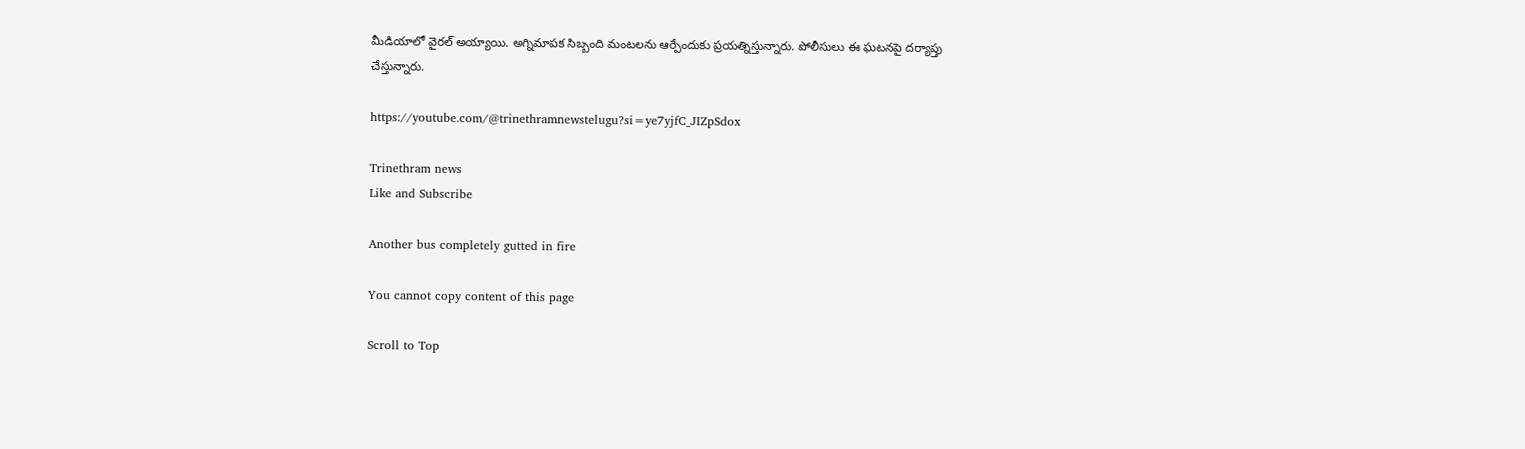మీడియాలో వైరల్ అయ్యాయి. అగ్నిమాపక సిబ్బంది మంటలను ఆర్పేందుకు ప్రయత్నిస్తున్నారు. పోలీసులు ఈ ఘటనపై దర్యాప్తు చేస్తున్నారు.

https://youtube.com/@trinethramnewstelugu?si=ye7yjfC_JIZpSdox

Trinethram news
Like and Subscribe

Another bus completely gutted in fire

You cannot copy content of this page

Scroll to Top